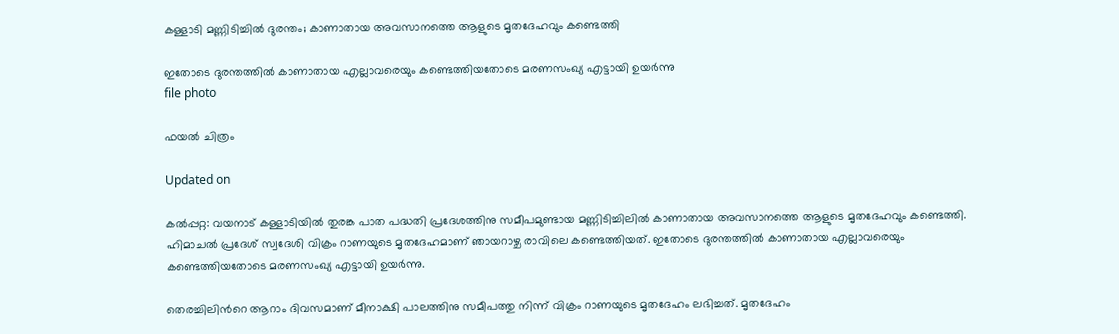കള്ളാടി മണ്ണിടിച്ചില്‍ ദുരന്തം; കാണാതായ അവസാനത്തെ ആളുടെ മൃതദേഹവും കണ്ടെത്തി

ഇതോടെ ദുരന്തത്തിൽ കാണാതായ എല്ലാവരെയും കണ്ടെത്തിയതോടെ മരണസംഖ്യ എട്ടായി ഉയർന്നു
file photo

ഫയൽ ചിത്രം

Updated on

കൽപ്പറ്റ: വയനാട് കള്ളാടിയിൽ തുരങ്ക പാത പദ്ധതി പ്രദേശത്തിനു സമീപമുണ്ടായ മണ്ണിടിച്ചിലിൽ കാണാതായ അവസാനത്തെ ആളുടെ മൃതദേഹവും കണ്ടെത്തി. ഹിമാചൽ പ്രദേശ് സ്വദേശി വിക്രം റാണയുടെ മൃതദേഹമാണ് ഞായറാഴ്ച രാവിലെ കണ്ടെത്തിയത്. ഇതോടെ ദുരന്തത്തിൽ കാണാതായ എല്ലാവരെയും കണ്ടെത്തിയതോടെ മരണസംഖ്യ എട്ടായി ഉയർന്നു.

തെരച്ചിലിന്‍റെ ആറാം ദിവസമാണ് മീനാക്ഷി പാലത്തിനു സമീപത്തു നിന്ന് വിക്രം റാണയുടെ മൃതദേഹം ലഭിച്ചത്. മൃതദേഹം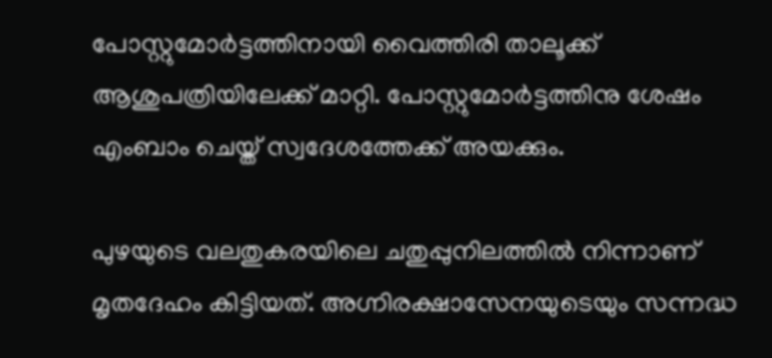പോസ്റ്റുമോർട്ടത്തിനായി വൈത്തിരി താലൂക്ക് ആശുപത്രിയിലേക്ക് മാറ്റി. പോസ്റ്റുമോർട്ടത്തിനു ശേഷം എംബാം ചെയ്ത് സ്വദേശത്തേക്ക് അയക്കും.

പുഴയുടെ വലതുകരയിലെ ചതുപ്പുനിലത്തിൽ നിന്നാണ് മൃതദേഹം കിട്ടിയത്. അഗ്നിരക്ഷാസേനയുടെയും സന്നദ്ധ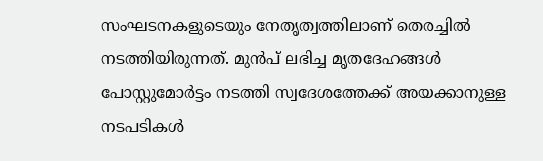സംഘടനകളുടെയും നേതൃത്വത്തിലാണ് തെരച്ചിൽ നടത്തിയിരുന്നത്. മുൻപ് ലഭിച്ച മൃതദേഹങ്ങൾ പോസ്റ്റുമോർട്ടം നടത്തി സ്വദേശത്തേക്ക് അയക്കാനുള്ള നടപടികൾ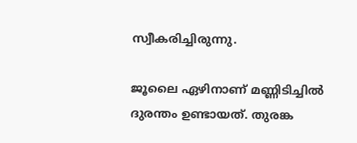സ്വീകരിച്ചിരുന്നു.

ജൂലൈ ഏഴിനാണ് മണ്ണിടിച്ചിൽ ദുരന്തം ഉണ്ടായത്. തുരങ്ക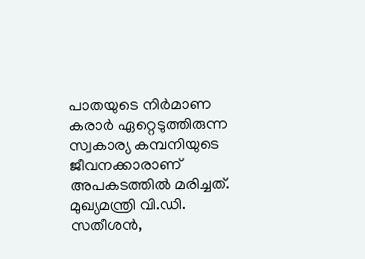പാതയുടെ നിർമാണ കരാർ ഏറ്റെടുത്തിരുന്ന സ്വകാര്യ കമ്പനിയുടെ ജീവനക്കാരാണ് അപകടത്തിൽ മരിച്ചത്. മുഖ്യമന്ത്രി വി.ഡി. സതീശൻ,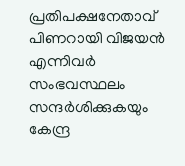പ്രതിപക്ഷനേതാവ് പിണറായി വിജയൻ എന്നിവർ സംഭവസ്ഥലം സന്ദർശിക്കുകയും കേന്ദ്ര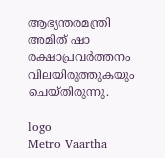ആഭ്യന്തരമന്ത്രി അമിത് ഷാ രക്ഷാപ്രവർത്തനം വിലയിരുത്തുകയും ചെയ്തിരുന്നു.

logo
Metro Vaartha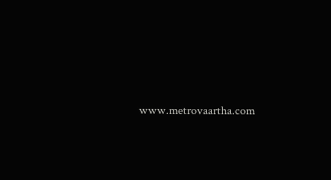www.metrovaartha.com